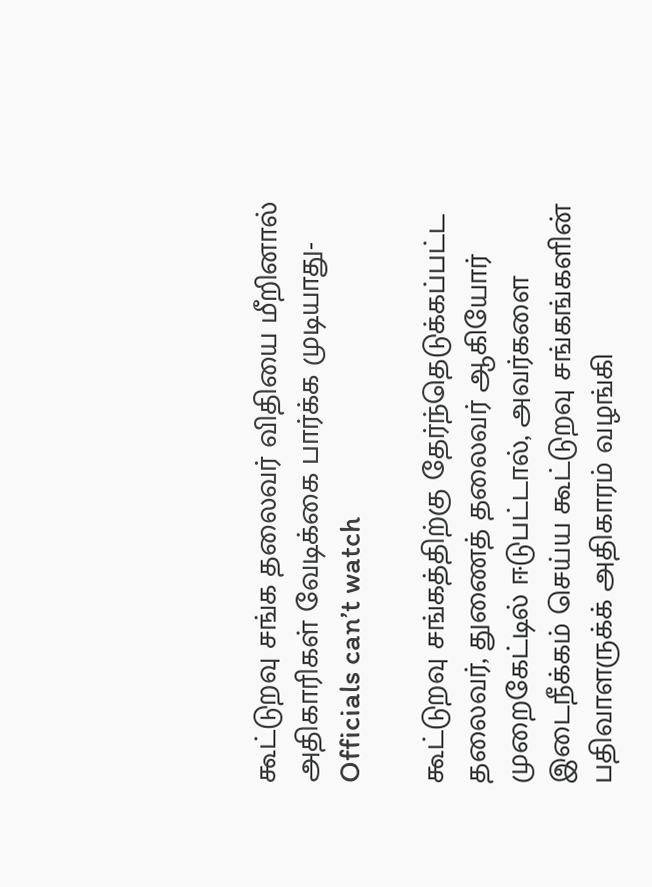கூட்டுறவு சங்க தலைவர் விதியை மீறினால் அதிகாரிகள் வேடிக்கை பார்க்க முடியாது-Officials can’t watch

கூட்டுறவு சங்கத்திற்கு தேர்ந்தெடுக்கப்பட்ட தலைவர், துணைத் தலைவர் ஆகியோர் முறைகேட்டில் ஈடுபட்டால், அவர்களை இடைநீக்கம் செய்ய கூட்டுறவு சங்கங்களின் பதிவாளருக்க் அதிகாரம் வழங்கி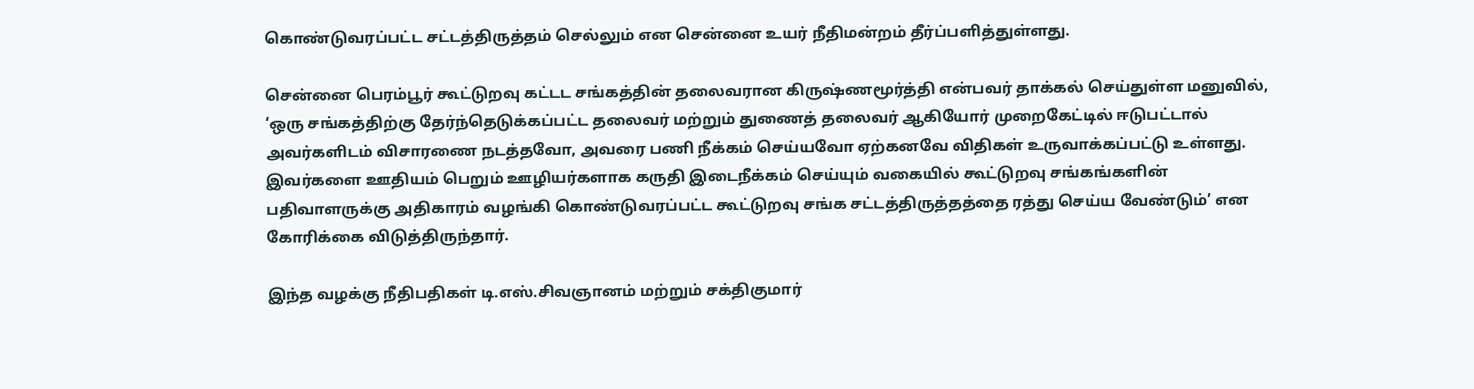கொண்டுவரப்பட்ட சட்டத்திருத்தம் செல்லும் என சென்னை உயர் நீதிமன்றம் தீர்ப்பளித்துள்ளது.

சென்னை பெரம்பூர் கூட்டுறவு கட்டட சங்கத்தின் தலைவரான கிருஷ்ணமூர்த்தி என்பவர் தாக்கல் செய்துள்ள மனுவில், ‘ஒரு சங்கத்திற்கு தேர்ந்தெடுக்கப்பட்ட தலைவர் மற்றும் துணைத் தலைவர் ஆகியோர் முறைகேட்டில் ஈடுபட்டால் அவர்களிடம் விசாரணை நடத்தவோ, அவரை பணி நீக்கம் செய்யவோ ஏற்கனவே விதிகள் உருவாக்கப்பட்டு உள்ளது. இவர்களை ஊதியம் பெறும் ஊழியர்களாக கருதி இடைநீக்கம் செய்யும் வகையில் கூட்டுறவு சங்கங்களின் பதிவாளருக்கு அதிகாரம் வழங்கி கொண்டுவரப்பட்ட கூட்டுறவு சங்க சட்டத்திருத்தத்தை ரத்து செய்ய வேண்டும்’ என கோரிக்கை விடுத்திருந்தார்.

இந்த வழக்கு நீதிபதிகள் டி.எஸ்.சிவஞானம் மற்றும் சக்திகுமார்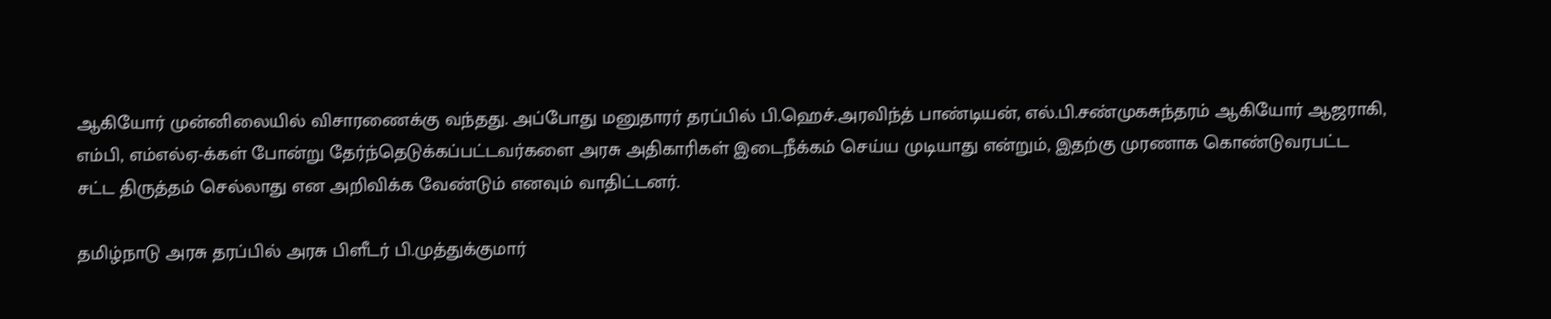ஆகியோர் முன்னிலையில் விசாரணைக்கு வந்தது. அப்போது மனுதாரர் தரப்பில் பி.ஹெச்.அரவிந்த் பாண்டியன், எல்.பி.சண்முகசுந்தரம் ஆகியோர் ஆஜராகி, எம்பி, எம்எல்ஏ-க்கள் போன்று தேர்ந்தெடுக்கப்பட்டவர்களை அரசு அதிகாரிகள் இடைநீக்கம் செய்ய முடியாது என்றும், இதற்கு முரணாக கொண்டுவரபட்ட சட்ட திருத்தம் செல்லாது என அறிவிக்க வேண்டும் எனவும் வாதிட்டனர்.

தமிழ்நாடு அரசு தரப்பில் அரசு பிளீடர் பி.முத்துக்குமார்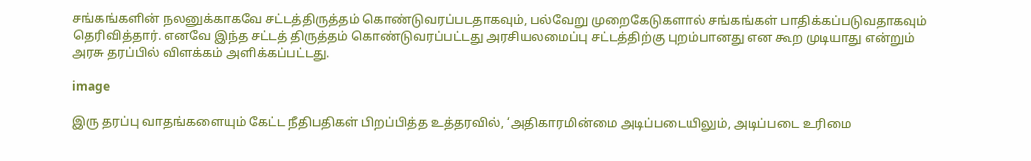சங்கங்களின் நலனுக்காகவே சட்டத்திருத்தம் கொண்டுவரப்படதாகவும், பல்வேறு முறைகேடுகளால் சங்கங்கள் பாதிக்கப்படுவதாகவும் தெரிவித்தார். எனவே இந்த சட்டத் திருத்தம் கொண்டுவரப்பட்டது அரசியலமைப்பு சட்டத்திற்கு புறம்பானது என கூற முடியாது என்றும் அரசு தரப்பில் விளக்கம் அளிக்கப்பட்டது.

image

இரு தரப்பு வாதங்களையும் கேட்ட நீதிபதிகள் பிறப்பித்த உத்தரவில், ‘அதிகாரமின்மை அடிப்படையிலும், அடிப்படை உரிமை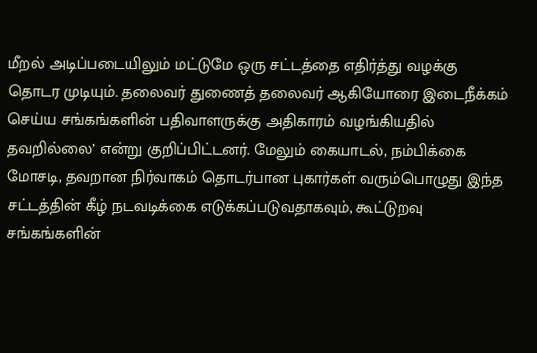மீறல் அடிப்படையிலும் மட்டுமே ஒரு சட்டத்தை எதிர்த்து வழக்கு தொடர முடியும். தலைவர் துணைத் தலைவர் ஆகியோரை இடைநீக்கம் செய்ய சங்கங்களின் பதிவாளருக்கு அதிகாரம் வழங்கியதில் தவறில்லை’ என்று குறிப்பிட்டனர். மேலும் கையாடல், நம்பிக்கை மோசடி, தவறான நிர்வாகம் தொடர்பான புகார்கள் வரும்பொழுது இந்த சட்டத்தின் கீழ் நடவடிக்கை எடுக்கப்படுவதாகவும், கூட்டுறவு சங்கங்களின்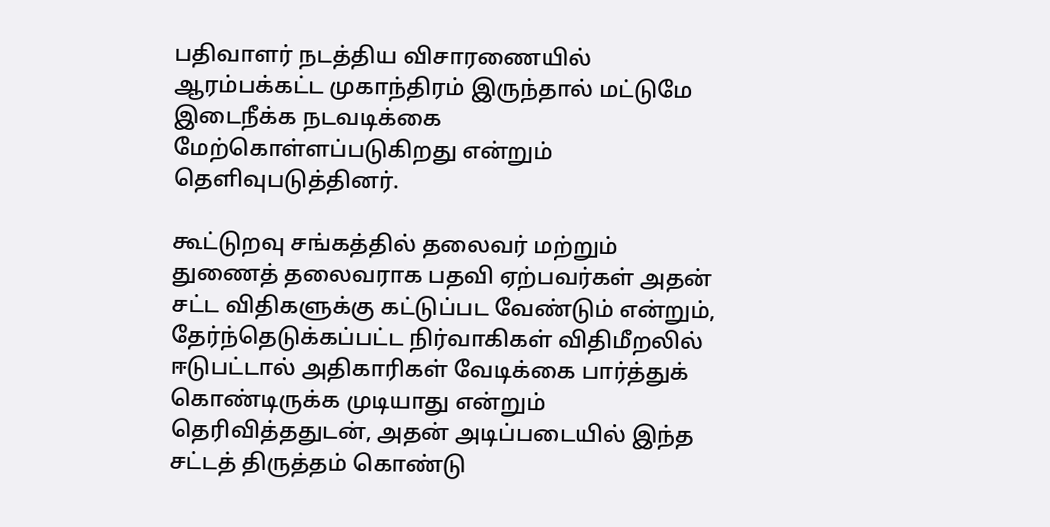பதிவாளர் நடத்திய விசாரணையில் ஆரம்பக்கட்ட முகாந்திரம் இருந்தால் மட்டுமே இடைநீக்க நடவடிக்கை மேற்கொள்ளப்படுகிறது என்றும் தெளிவுபடுத்தினர்.

கூட்டுறவு சங்கத்தில் தலைவர் மற்றும் துணைத் தலைவராக பதவி ஏற்பவர்கள் அதன் சட்ட விதிகளுக்கு கட்டுப்பட வேண்டும் என்றும், தேர்ந்தெடுக்கப்பட்ட நிர்வாகிகள் விதிமீறலில் ஈடுபட்டால் அதிகாரிகள் வேடிக்கை பார்த்துக் கொண்டிருக்க முடியாது என்றும் தெரிவித்ததுடன், அதன் அடிப்படையில் இந்த சட்டத் திருத்தம் கொண்டு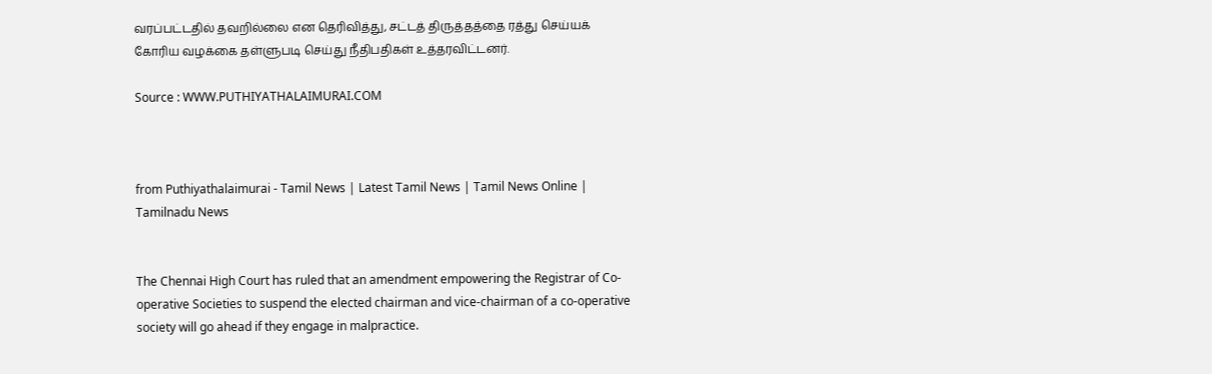வரப்பட்டதில் தவறில்லை என தெரிவித்து, சட்டத் திருத்தத்தை ரத்து செய்யக் கோரிய வழக்கை தள்ளுபடி செய்து நீதிபதிகள் உத்தரவிட்டனர்.

Source : WWW.PUTHIYATHALAIMURAI.COM



from Puthiyathalaimurai - Tamil News | Latest Tamil News | Tamil News Online | Tamilnadu News


The Chennai High Court has ruled that an amendment empowering the Registrar of Co-operative Societies to suspend the elected chairman and vice-chairman of a co-operative society will go ahead if they engage in malpractice.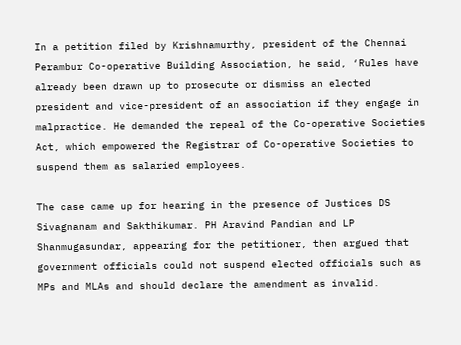In a petition filed by Krishnamurthy, president of the Chennai Perambur Co-operative Building Association, he said, ‘Rules have already been drawn up to prosecute or dismiss an elected president and vice-president of an association if they engage in malpractice. He demanded the repeal of the Co-operative Societies Act, which empowered the Registrar of Co-operative Societies to suspend them as salaried employees.

The case came up for hearing in the presence of Justices DS Sivagnanam and Sakthikumar. PH Aravind Pandian and LP Shanmugasundar, appearing for the petitioner, then argued that government officials could not suspend elected officials such as MPs and MLAs and should declare the amendment as invalid.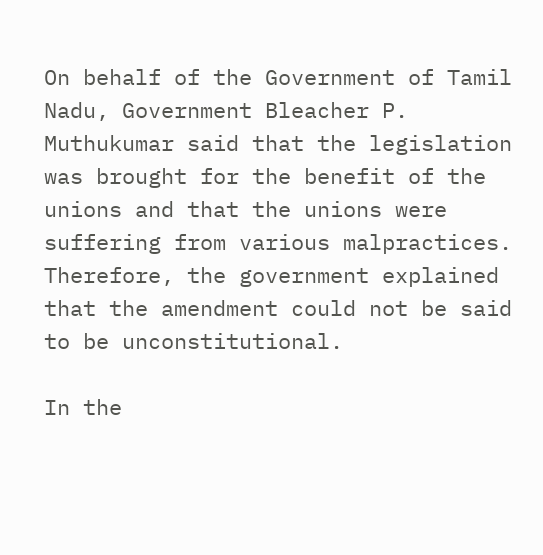On behalf of the Government of Tamil Nadu, Government Bleacher P. Muthukumar said that the legislation was brought for the benefit of the unions and that the unions were suffering from various malpractices. Therefore, the government explained that the amendment could not be said to be unconstitutional.

In the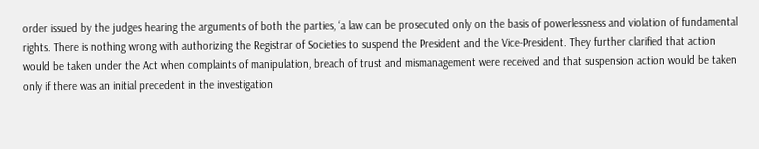order issued by the judges hearing the arguments of both the parties, ‘a law can be prosecuted only on the basis of powerlessness and violation of fundamental rights. There is nothing wrong with authorizing the Registrar of Societies to suspend the President and the Vice-President. They further clarified that action would be taken under the Act when complaints of manipulation, breach of trust and mismanagement were received and that suspension action would be taken only if there was an initial precedent in the investigation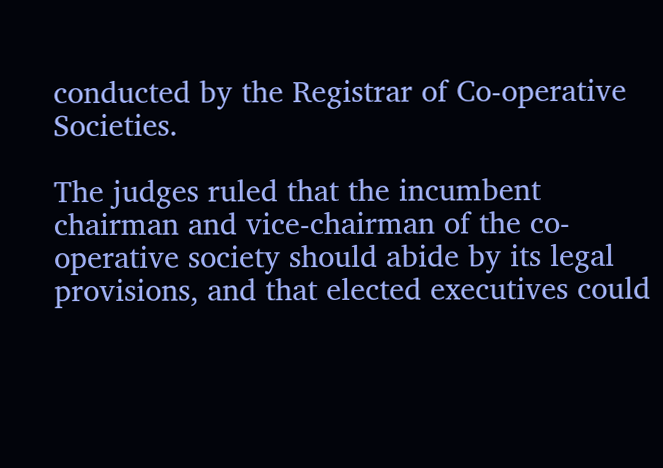conducted by the Registrar of Co-operative Societies.

The judges ruled that the incumbent chairman and vice-chairman of the co-operative society should abide by its legal provisions, and that elected executives could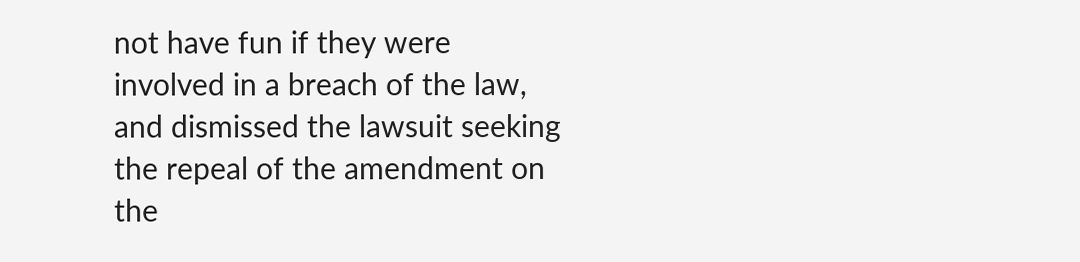not have fun if they were involved in a breach of the law, and dismissed the lawsuit seeking the repeal of the amendment on the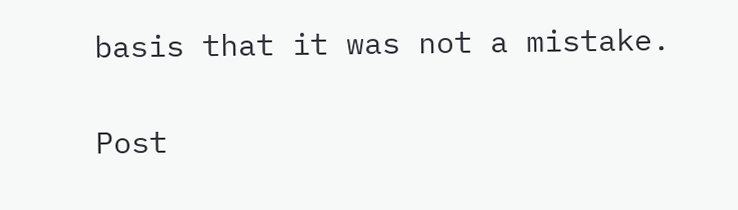basis that it was not a mistake.

Post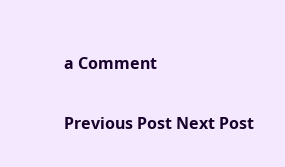a Comment

Previous Post Next Post